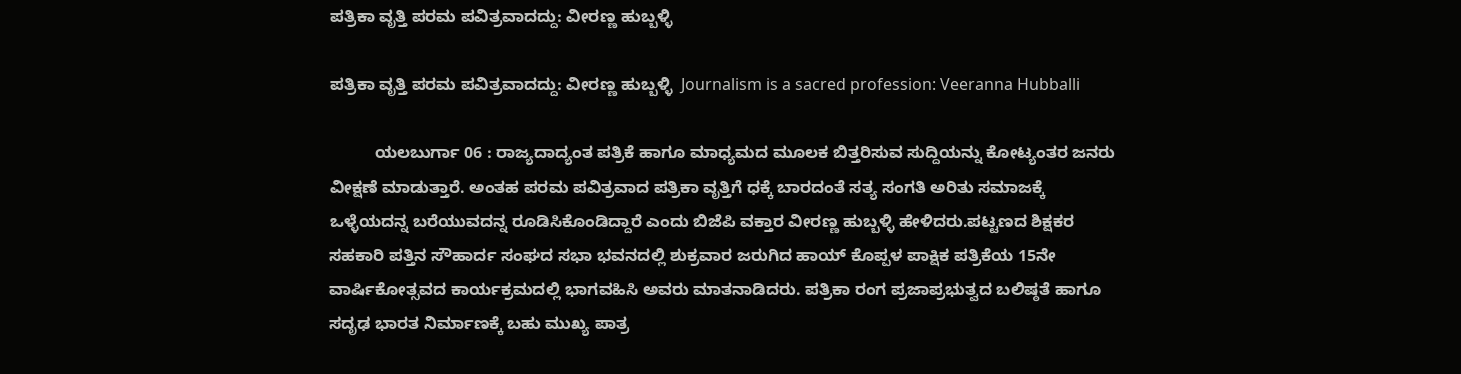ಪತ್ರಿಕಾ ವೃತ್ತಿ ಪರಮ ಪವಿತ್ರವಾದದ್ದು: ವೀರಣ್ಣ ಹುಬ್ಬಳ್ಳಿ

ಪತ್ರಿಕಾ ವೃತ್ತಿ ಪರಮ ಪವಿತ್ರವಾದದ್ದು: ವೀರಣ್ಣ ಹುಬ್ಬಳ್ಳಿ  Journalism is a sacred profession: Veeranna Hubballi

          ಯಲಬುರ್ಗಾ 06 : ರಾಜ್ಯದಾದ್ಯಂತ ಪತ್ರಿಕೆ ಹಾಗೂ ಮಾಧ್ಯಮದ ಮೂಲಕ ಬಿತ್ತರಿಸುವ ಸುದ್ದಿಯನ್ನು ಕೋಟ್ಯಂತರ ಜನರು ವೀಕ್ಷಣೆ ಮಾಡುತ್ತಾರೆ. ಅಂತಹ ಪರಮ ಪವಿತ್ರವಾದ ಪತ್ರಿಕಾ ವೃತ್ತಿಗೆ ಧಕ್ಕೆ ಬಾರದಂತೆ ಸತ್ಯ ಸಂಗತಿ ಅರಿತು ಸಮಾಜಕ್ಕೆ ಒಳ್ಳೆಯದನ್ನ ಬರೆಯುವದನ್ನ ರೂಡಿಸಿಕೊಂಡಿದ್ದಾರೆ ಎಂದು ಬಿಜೆಪಿ ವಕ್ತಾರ ವೀರಣ್ಣ ಹುಬ್ಬಳ್ಳಿ ಹೇಳಿದರು.ಪಟ್ಟಣದ ಶಿಕ್ಷಕರ ಸಹಕಾರಿ ಪತ್ತಿನ ಸೌಹಾರ್ದ ಸಂಘದ ಸಭಾ ಭವನದಲ್ಲಿ ಶುಕ್ರವಾರ ಜರುಗಿದ ಹಾಯ್ ಕೊಪ್ಪಳ ಪಾಕ್ಷಿಕ ಪತ್ರಿಕೆಯ 15ನೇ ವಾರ್ಷಿಕೋತ್ಸವದ ಕಾರ್ಯಕ್ರಮದಲ್ಲಿ ಭಾಗವಹಿಸಿ ಅವರು ಮಾತನಾಡಿದರು. ಪತ್ರಿಕಾ ರಂಗ ಪ್ರಜಾಪ್ರಭುತ್ವದ ಬಲಿಷ್ಠತೆ ಹಾಗೂ ಸದೃಢ ಭಾರತ ನಿರ್ಮಾಣಕ್ಕೆ ಬಹು ಮುಖ್ಯ ಪಾತ್ರ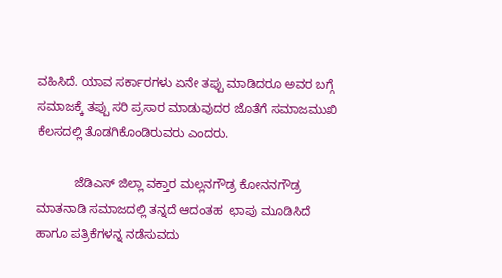ವಹಿಸಿದೆ. ಯಾವ ಸರ್ಕಾರಗಳು ಏನೇ ತಪ್ಪು ಮಾಡಿದರೂ ಅವರ ಬಗ್ಗೆ ಸಮಾಜಕ್ಕೆ ತಪ್ಪು ಸರಿ ಪ್ರಸಾರ ಮಾಡುವುದರ ಜೊತೆಗೆ ಸಮಾಜಮುಖಿ ಕೆಲಸದಲ್ಲಿ ತೊಡಗಿಕೊಂಡಿರುವರು ಎಂದರು.

           ಜೆಡಿಎಸ್ ಜಿಲ್ಲಾ ವಕ್ತಾರ ಮಲ್ಲನಗೌಡ್ರ ಕೋನನಗೌಡ್ರ ಮಾತನಾಡಿ ಸಮಾಜದಲ್ಲಿ ತನ್ನದೆ ಆದಂತಹ  ಛಾಪು ಮೂಡಿಸಿದೆ ಹಾಗೂ ಪತ್ರಿಕೆಗಳನ್ನ ನಡೆಸುವದು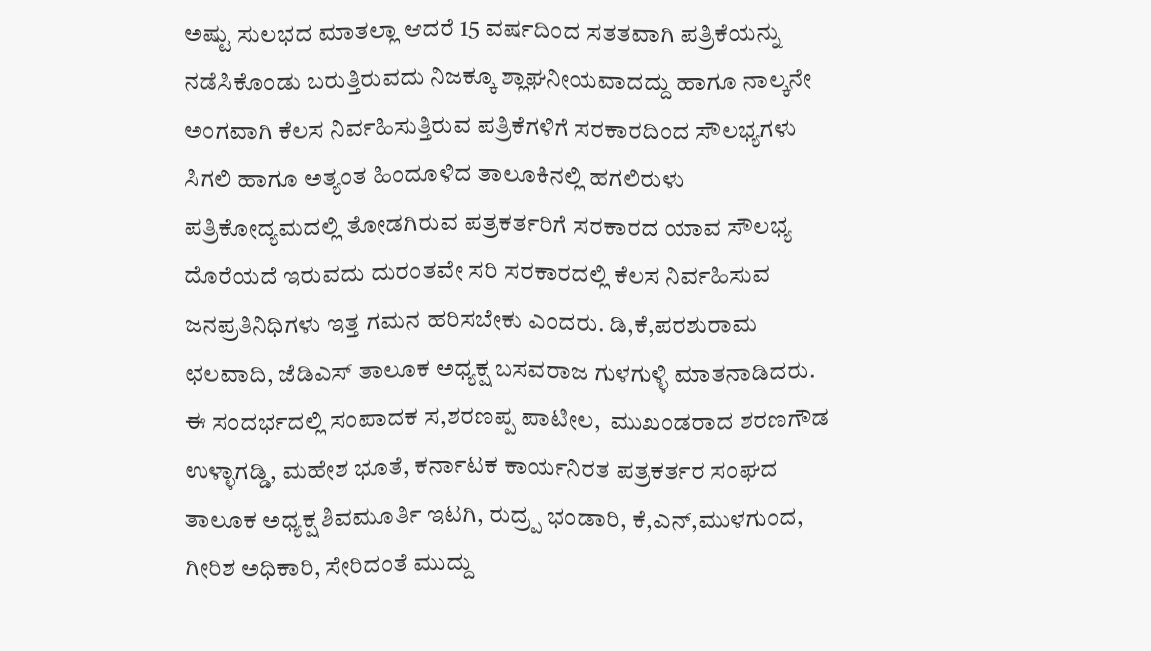ಅಷ್ಟು ಸುಲಭದ ಮಾತಲ್ಲಾ ಆದರೆ 15 ವರ್ಷದಿಂದ ಸತತವಾಗಿ ಪತ್ರಿಕೆಯನ್ನು ನಡೆಸಿಕೊಂಡು ಬರುತ್ತಿರುವದು ನಿಜಕ್ಕೂ ಶ್ಲಾಘನೀಯವಾದದ್ದು ಹಾಗೂ ನಾಲ್ಕನೇ ಅಂಗವಾಗಿ ಕೆಲಸ ನಿರ್ವಹಿಸುತ್ತಿರುವ ಪತ್ರಿಕೆಗಳಿಗೆ ಸರಕಾರದಿಂದ ಸೌಲಭ್ಯಗಳು ಸಿಗಲಿ ಹಾಗೂ ಅತ್ಯಂತ ಹಿಂದೂಳಿದ ತಾಲೂಕಿನಲ್ಲಿ ಹಗಲಿರುಳು ಪತ್ರಿಕೋದ್ಯಮದಲ್ಲಿ ತೋಡಗಿರುವ ಪತ್ರಕರ್ತರಿಗೆ ಸರಕಾರದ ಯಾವ ಸೌಲಭ್ಯ ದೊರೆಯದೆ ಇರುವದು ದುರಂತವೇ ಸರಿ ಸರಕಾರದಲ್ಲಿ ಕೆಲಸ ನಿರ್ವಹಿಸುವ ಜನಪ್ರತಿನಿಧಿಗಳು ಇತ್ತ ಗಮನ ಹರಿಸಬೇಕು ಎಂದರು. ಡಿ,ಕೆ,ಪರಶುರಾಮ ಛಲವಾದಿ, ಜೆಡಿಎಸ್ ತಾಲೂಕ ಅಧ್ಯಕ್ಷ ಬಸವರಾಜ ಗುಳಗುಳ್ಳಿ ಮಾತನಾಡಿದರು. ಈ ಸಂದರ್ಭದಲ್ಲಿ ಸಂಪಾದಕ ಸ,ಶರಣಪ್ಪ ಪಾಟೀಲ,  ಮುಖಂಡರಾದ ಶರಣಗೌಡ ಉಳ್ಳಾಗಡ್ಡಿ, ಮಹೇಶ ಭೂತೆ, ಕರ್ನಾಟಕ ಕಾರ್ಯನಿರತ ಪತ್ರಕರ್ತರ ಸಂಘದ ತಾಲೂಕ ಅಧ್ಯಕ್ಷ ಶಿವಮೂರ್ತಿ ಇಟಗಿ, ರುದ್ರ‍್ಪ ಭಂಡಾರಿ, ಕೆ,ಎನ್,ಮುಳಗುಂದ, ಗೀರಿಶ ಅಧಿಕಾರಿ, ಸೇರಿದಂತೆ ಮುದ್ದು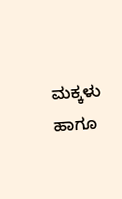ಮಕ್ಕಳು ಹಾಗೂ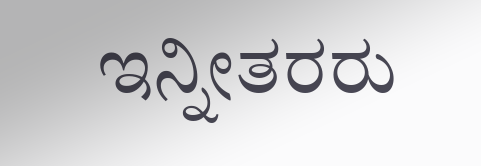ಇನ್ನೀತರರು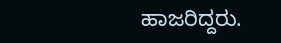ಹಾಜರಿದ್ದರು.